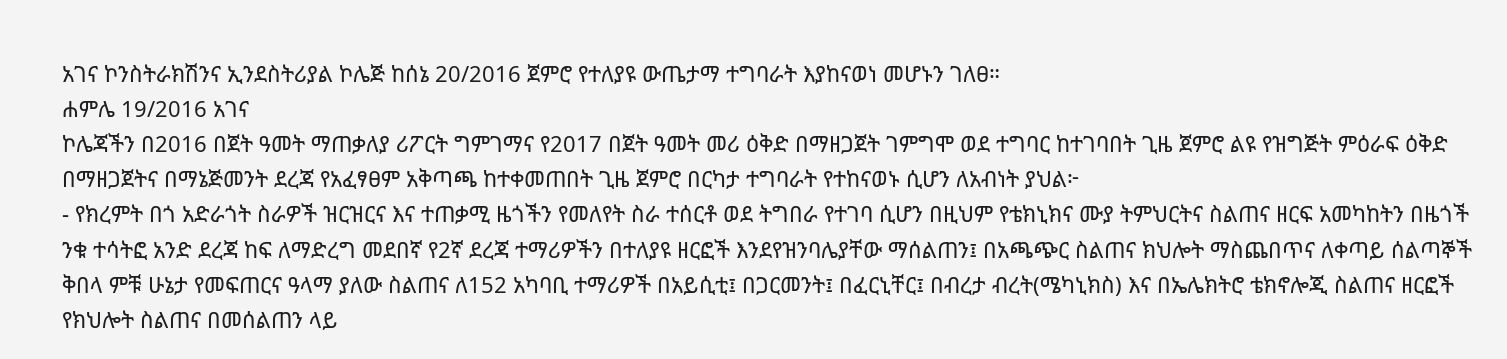አገና ኮንስትራክሽንና ኢንደስትሪያል ኮሌጅ ከሰኔ 20/2016 ጀምሮ የተለያዩ ውጤታማ ተግባራት እያከናወነ መሆኑን ገለፀ።
ሐምሌ 19/2016 አገና
ኮሌጃችን በ2016 በጀት ዓመት ማጠቃለያ ሪፖርት ግምገማና የ2017 በጀት ዓመት መሪ ዕቅድ በማዘጋጀት ገምግሞ ወደ ተግባር ከተገባበት ጊዜ ጀምሮ ልዩ የዝግጅት ምዕራፍ ዕቅድ በማዘጋጀትና በማኔጅመንት ደረጃ የአፈፃፀም አቅጣጫ ከተቀመጠበት ጊዜ ጀምሮ በርካታ ተግባራት የተከናወኑ ሲሆን ለአብነት ያህል፦
- የክረምት በጎ አድራጎት ስራዎች ዝርዝርና እና ተጠቃሚ ዜጎችን የመለየት ስራ ተሰርቶ ወደ ትግበራ የተገባ ሲሆን በዚህም የቴክኒክና ሙያ ትምህርትና ስልጠና ዘርፍ አመካከትን በዜጎች ንቁ ተሳትፎ አንድ ደረጃ ከፍ ለማድረግ መደበኛ የ2ኛ ደረጃ ተማሪዎችን በተለያዩ ዘርፎች እንደየዝንባሌያቸው ማሰልጠን፤ በአጫጭር ስልጠና ክህሎት ማስጨበጥና ለቀጣይ ሰልጣኞች ቅበላ ምቹ ሁኔታ የመፍጠርና ዓላማ ያለው ስልጠና ለ152 አካባቢ ተማሪዎች በአይሲቲ፤ በጋርመንት፤ በፈርኒቸር፤ በብረታ ብረት(ሜካኒክስ) እና በኤሌክትሮ ቴክኖሎጂ ስልጠና ዘርፎች የክህሎት ስልጠና በመሰልጠን ላይ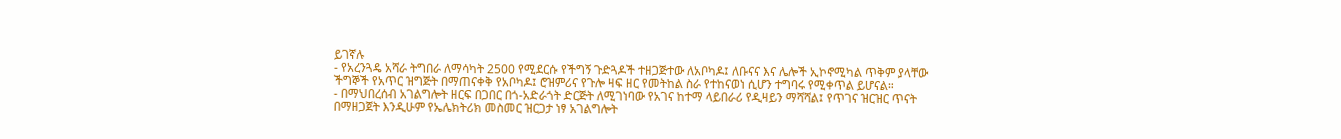ይገኛሉ
- የአረንጓዴ አሻራ ትግበራ ለማሳካት 2500 የሚደርሱ የችግኝ ጉድጓዶች ተዘጋጅተው ለአቦካዶ፤ ለቡናና እና ሌሎች ኢኮኖሚካል ጥቅም ያላቸው ችግኞች የአጥር ዝግጅት በማጠናቀቅ የአቦካዶ፤ ሮዝምሪና የጉሎ ዛፍ ዘር የመትከል ስራ የተከናወነ ሲሆን ተግባሩ የሚቀጥል ይሆናል።
- በማህበረሰብ አገልግሎት ዘርፍ በጋበር በጎ-አድራጎት ድርጅት ለሚገነባው የአገና ከተማ ላይበራሪ የዲዛይን ማሻሻል፤ የጥገና ዝርዝር ጥናት በማዘጋጀት እንዲሁም የኤሌክትሪክ መስመር ዝርጋታ ነፃ አገልግሎት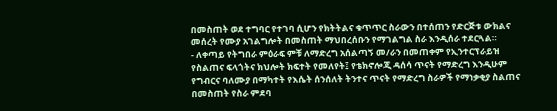በመስጠት ወደ ተግባር የተገባ ሲሆን የክትትልና ቁጥጥር ስራውን በተሰጠን የድርጅቱ ውክልና መሰረት የሙያ አገልግሎት በመስጠት ማህበረሰቡን የማገልግል ስራ እንዲሰራ ተደርጓል።
- ለቀጣይ የትግበራ ምዕራፍ ምቹ ለማድረግ አሰልጣኝ መ/ራን በመጠቀም የኢንተርፕራይዝ የስልጠና ፍላጎትና ክህሎት ክፍተት የመለየት፤ የቴክኖሎጂ ዳሰሳ ጥናት የማድረግ እንዲሁም የግብርና ባለሙያ በማካተት የእሴት ሰንሰለት ትንተና ጥናት የማድረግ ስራዎች የማነቃቂያ ስልጠና በመስጠት የስራ ምደባ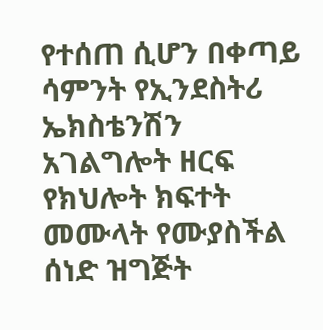የተሰጠ ሲሆን በቀጣይ ሳምንት የኢንደስትሪ ኤክስቴንሽን አገልግሎት ዘርፍ የክህሎት ክፍተት መሙላት የሙያስችል ሰነድ ዝግጅት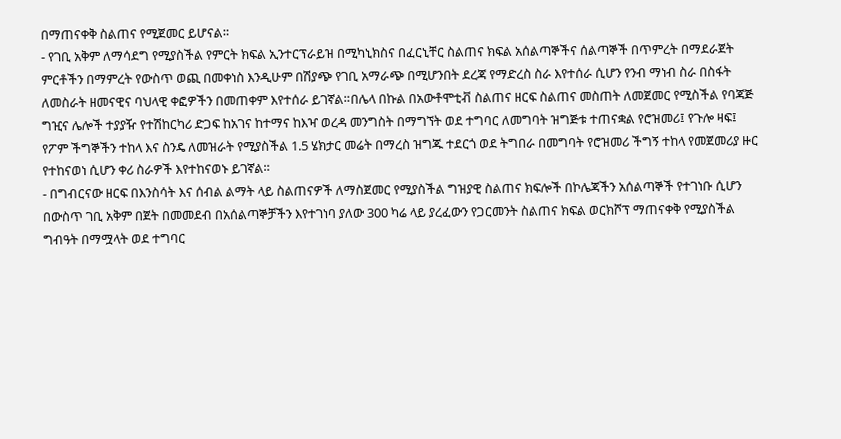በማጠናቀቅ ስልጠና የሚጀመር ይሆናል።
- የገቢ አቅም ለማሳደግ የሚያስችል የምርት ክፍል ኢንተርፕራይዝ በሚካኒክስና በፈርኒቸር ስልጠና ክፍል አሰልጣኞችና ሰልጣኞች በጥምረት በማደራጀት ምርቶችን በማምረት የውስጥ ወጪ በመቀነስ እንዲሁም በሽያጭ የገቢ አማራጭ በሚሆንበት ደረጃ የማድረስ ስራ እየተሰራ ሲሆን የንብ ማነብ ስራ በስፋት ለመስራት ዘመናዊና ባህላዊ ቀፎዎችን በመጠቀም እየተሰራ ይገኛል።በሌላ በኩል በአውቶሞቲቭ ስልጠና ዘርፍ ስልጠና መስጠት ለመጀመር የሚስችል የባጃጅ ግዢና ሌሎች ተያያዥ የተሽከርካሪ ድጋፍ ከአገና ከተማና ከእዣ ወረዳ መንግስት በማግኘት ወደ ተግባር ለመግባት ዝግጅቱ ተጠናቋል የሮዝመሪ፤ የጉሎ ዛፍ፤ የፖም ችግኞችን ተከላ እና ስንዴ ለመዝራት የሚያስችል 1.5 ሄክታር መሬት በማረስ ዝግጁ ተደርጎ ወደ ትግበራ በመግባት የሮዝመሪ ችግኝ ተከላ የመጀመሪያ ዙር የተከናወነ ሲሆን ቀሪ ስራዎች እየተከናወኑ ይገኛል።
- በግብርናው ዘርፍ በእንስሳት እና ሰብል ልማት ላይ ስልጠናዎች ለማስጀመር የሚያስችል ግዝያዊ ስልጠና ክፍሎች በኮሌጃችን አሰልጣኞች የተገነቡ ሲሆን በውስጥ ገቢ አቅም በጀት በመመደብ በአሰልጣኞቻችን እየተገነባ ያለው 300 ካሬ ላይ ያረፈውን የጋርመንት ስልጠና ክፍል ወርክሾፕ ማጠናቀቅ የሚያስችል ግብዓት በማሟላት ወደ ተግባር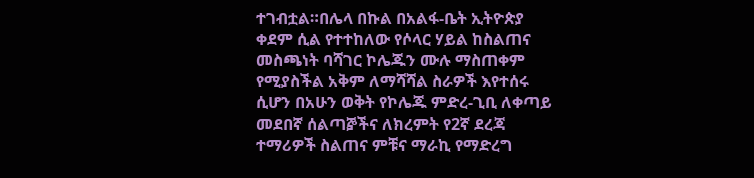ተገብቷል።በሌላ በኩል በአልፋ-ቤት ኢትዮጵያ ቀደም ሲል የተተከለው የሶላር ሃይል ከስልጠና መስጫነት ባሻገር ኮሌጁን ሙሉ ማስጠቀም የሚያስችል አቅም ለማሻሻል ስራዎች እየተሰሩ ሲሆን በአሁን ወቅት የኮሌጁ ምድረ-ጊቢ ለቀጣይ መደበኛ ሰልጣⶉችና ለክረምት የ2ኛ ደረጃ ተማሪዎች ስልጠና ምቹና ማራኪ የማድረግ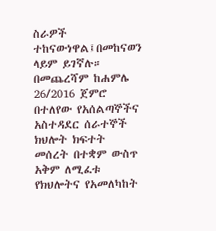ስራዎች ተከናውነዋል፤በመከናወን ላይም ይገኛሉ።
በመጨረሻም ከሐምሌ 26/2016 ጀምሮ በተለየው የአሰልጣኞችና አስተዳደር ሰራተኞች ክህሎት ክፍተት መሰረት በተቋም ውስጥ አቅም ለሚፈቱ የክህሎትና የአመለካከት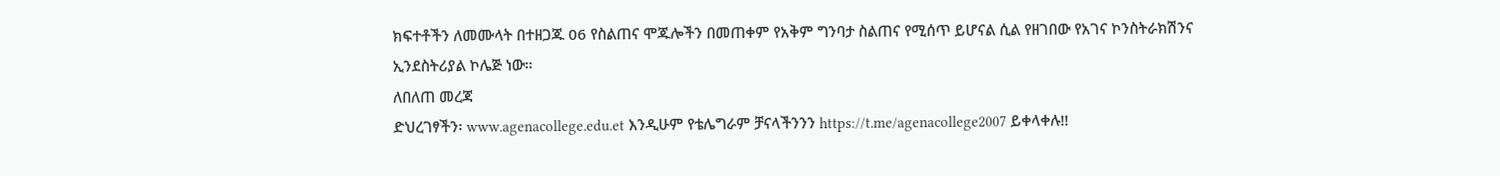ክፍተቶችን ለመሙላት በተዘጋጁ 06 የስልጠና ሞጁሎችን በመጠቀም የአቅም ግንባታ ስልጠና የሚሰጥ ይሆናል ሲል የዘገበው የአገና ኮንስትራክሽንና ኢንደስትሪያል ኮሌጅ ነው።
ለበለጠ መረጃ
ድህረገፃችን፡ www.agenacollege.edu.et እንዲሁም የቴሌግራም ቻናላችንንን https://t.me/agenacollege2007 ይቀላቀሉ!!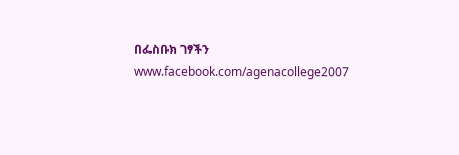በፌስቡክ ገፃችን www.facebook.com/agenacollege2007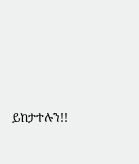ይከታተሉን!!